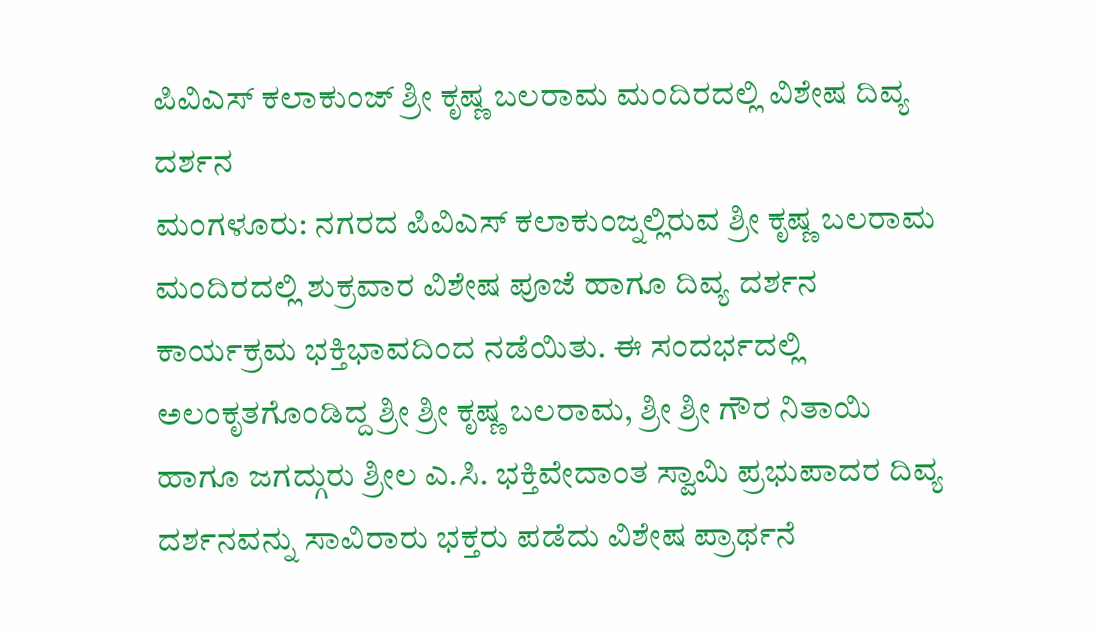ಪಿವಿಎಸ್ ಕಲಾಕುಂಜ್ ಶ್ರೀ ಕೃಷ್ಣ ಬಲರಾಮ ಮಂದಿರದಲ್ಲಿ ವಿಶೇಷ ದಿವ್ಯ ದರ್ಶನ
ಮಂಗಳೂರು: ನಗರದ ಪಿವಿಎಸ್ ಕಲಾಕುಂಜ್ನಲ್ಲಿರುವ ಶ್ರೀ ಕೃಷ್ಣ ಬಲರಾಮ ಮಂದಿರದಲ್ಲಿ ಶುಕ್ರವಾರ ವಿಶೇಷ ಪೂಜೆ ಹಾಗೂ ದಿವ್ಯ ದರ್ಶನ ಕಾರ್ಯಕ್ರಮ ಭಕ್ತಿಭಾವದಿಂದ ನಡೆಯಿತು. ಈ ಸಂದರ್ಭದಲ್ಲಿ ಅಲಂಕೃತಗೊಂಡಿದ್ದ ಶ್ರೀ ಶ್ರೀ ಕೃಷ್ಣ ಬಲರಾಮ, ಶ್ರೀ ಶ್ರೀ ಗೌರ ನಿತಾಯಿ ಹಾಗೂ ಜಗದ್ಗುರು ಶ್ರೀಲ ಎ.ಸಿ. ಭಕ್ತಿವೇದಾಂತ ಸ್ವಾಮಿ ಪ್ರಭುಪಾದರ ದಿವ್ಯ ದರ್ಶನವನ್ನು ಸಾವಿರಾರು ಭಕ್ತರು ಪಡೆದು ವಿಶೇಷ ಪ್ರಾರ್ಥನೆ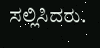ಸಲ್ಲಿಸಿದರು.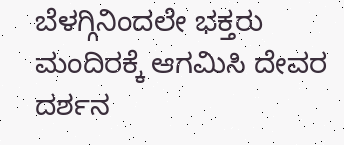ಬೆಳಗ್ಗಿನಿಂದಲೇ ಭಕ್ತರು ಮಂದಿರಕ್ಕೆ ಆಗಮಿಸಿ ದೇವರ ದರ್ಶನ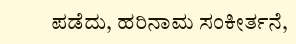ಪಡೆದು, ಹರಿನಾಮ ಸಂಕೀರ್ತನೆ,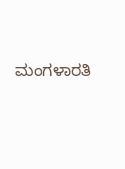ಮಂಗಳಾರತಿ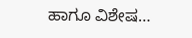ಹಾಗೂ ವಿಶೇಷ…